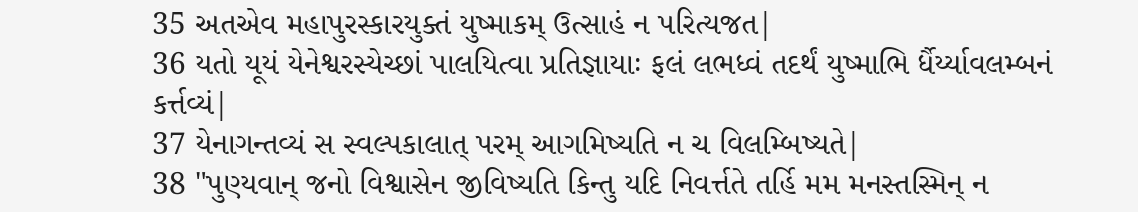35 અતએવ મહાપુરસ્કારયુક્તં યુષ્માકમ્ ઉત્સાહં ન પરિત્યજત|
36 યતો યૂયં યેનેશ્વરસ્યેચ્છાં પાલયિત્વા પ્રતિજ્ઞાયાઃ ફલં લભધ્વં તદર્થં યુષ્માભિ ર્ધૈર્ય્યાવલમ્બનં કર્ત્તવ્યં|
37 યેનાગન્તવ્યં સ સ્વલ્પકાલાત્ પરમ્ આગમિષ્યતિ ન ચ વિલમ્બિષ્યતે|
38 "પુણ્યવાન્ જનો વિશ્વાસેન જીવિષ્યતિ કિન્તુ યદિ નિવર્ત્તતે તર્હિ મમ મનસ્તસ્મિન્ ન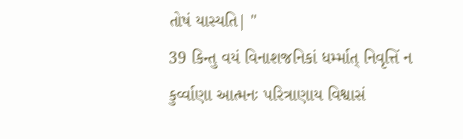તોષં યાસ્યતિ| "
39 કિન્તુ વયં વિનાશજનિકાં ધર્મ્માત્ નિવૃત્તિં ન કુર્વ્વાણા આત્મનઃ પરિત્રાણાય વિશ્વાસં